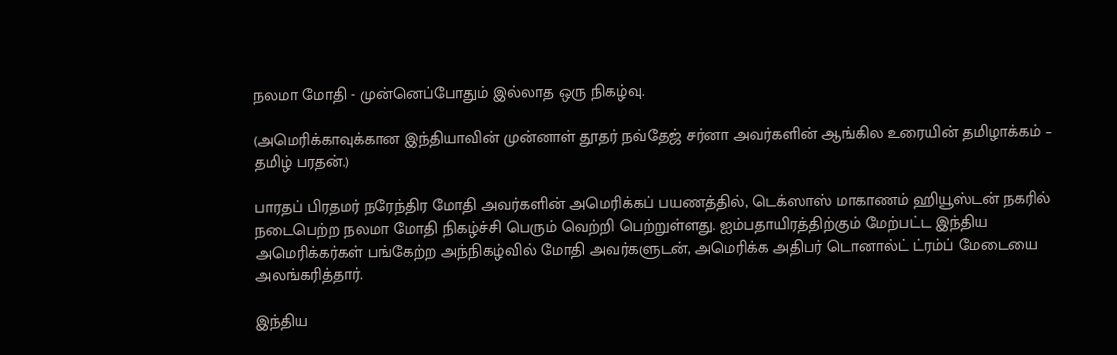நலமா மோதி - முன்னெப்போதும் இல்லாத ஒரு நிகழ்வு.

(அமெரிக்காவுக்கான இந்தியாவின் முன்னாள் தூதர் நவ்தேஜ் சர்னா அவர்களின் ஆங்கில உரையின் தமிழாக்கம் – தமிழ் பரதன்.)

பாரதப் பிரதமர் நரேந்திர மோதி அவர்களின் அமெரிக்கப் பயணத்தில், டெக்ஸாஸ் மாகாணம் ஹியூஸ்டன் நகரில் நடைபெற்ற நலமா மோதி நிகழ்ச்சி பெரும் வெற்றி பெற்றுள்ளது. ஐம்பதாயிரத்திற்கும் மேற்பட்ட இந்திய அமெரிக்கர்கள் பங்கேற்ற அந்நிகழ்வில் மோதி அவர்களுடன், அமெரிக்க அதிபர் டொனால்ட் ட்ரம்ப் மேடையை அலங்கரித்தார்.

இந்திய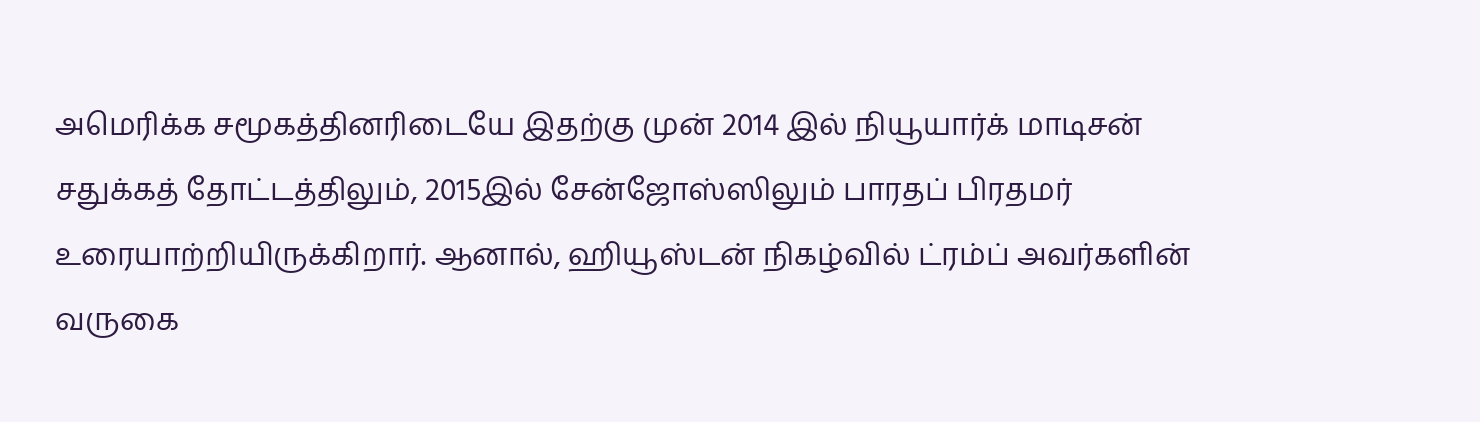அமெரிக்க சமூகத்தினரிடையே இதற்கு முன் 2014 இல் நியூயார்க் மாடிசன் சதுக்கத் தோட்டத்திலும், 2015இல் சேன்ஜோஸ்ஸிலும் பாரதப் பிரதமர் உரையாற்றியிருக்கிறார். ஆனால், ஹியூஸ்டன் நிகழ்வில் ட்ரம்ப் அவர்களின் வருகை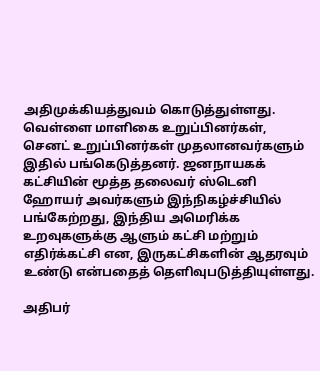அதிமுக்கியத்துவம் கொடுத்துள்ளது. வெள்ளை மாளிகை உறுப்பினர்கள், செனட் உறுப்பினர்கள் முதலானவர்களும் இதில் பங்கெடுத்தனர். ஜனநாயகக் கட்சியின் மூத்த தலைவர் ஸ்டெனி ஹோயர் அவர்களும் இந்நிகழ்ச்சியில் பங்கேற்றது, இந்திய அமெரிக்க உறவுகளுக்கு ஆளும் கட்சி மற்றும் எதிர்க்கட்சி என, இருகட்சிகளின் ஆதரவும் உண்டு என்பதைத் தெளிவுபடுத்தியுள்ளது.

அதிபர்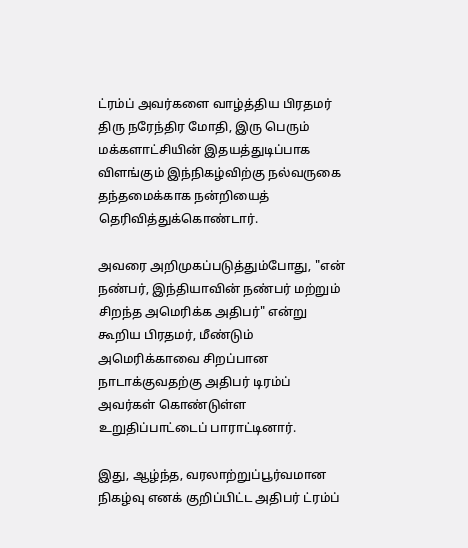ட்ரம்ப் அவர்களை வாழ்த்திய பிரதமர் திரு நரேந்திர மோதி, இரு பெரும் மக்களாட்சியின் இதயத்துடிப்பாக விளங்கும் இந்நிகழ்விற்கு நல்வருகை தந்தமைக்காக நன்றியைத் தெரிவித்துக்கொண்டார்.

அவரை அறிமுகப்படுத்தும்போது, "என் நண்பர், இந்தியாவின் நண்பர் மற்றும் சிறந்த அமெரிக்க அதிபர்" என்று கூறிய பிரதமர், மீண்டும் அமெரிக்காவை சிறப்பான நாடாக்குவதற்கு அதிபர் டிரம்ப் அவர்கள் கொண்டுள்ள உறுதிப்பாட்டைப் பாராட்டினார்.

இது, ஆழ்ந்த, வரலாற்றுப்பூர்வமான நிகழ்வு எனக் குறிப்பிட்ட அதிபர் ட்ரம்ப்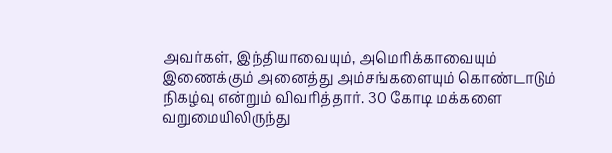அவர்கள், இந்தியாவையும், அமெரிக்காவையும் இணைக்கும் அனைத்து அம்சங்களையும் கொண்டாடும் நிகழ்வு என்றும் விவரித்தார். 30 கோடி மக்களை வறுமையிலிருந்து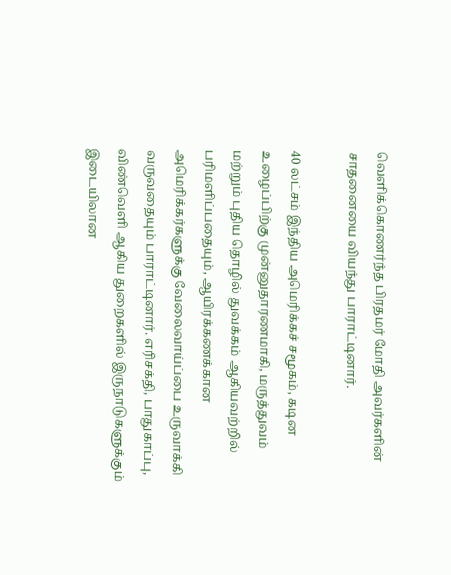வெளிக்கொணர்ந்த பிரதமர் மோதி அவர்களின் சாதனையை வியந்து பாராட்டினார்.

40 லட்சம் இந்திய அமெரிக்கச் சமூகம், கடின உழைப்பிற்கு முன்னுதாரணமாகி, மருத்துவம் மற்றும் புதிய தொழில் துவக்கம் ஆகியவற்றில் பரிமளிப்பதையும், ஆயிரக்கணக்கான அமெரிக்கர்களுக்கு வேலைவாய்ப்பை உருவாக்கி வருவதையும் பாராட்டினார். எரிசக்தி, பாதுகாப்பு, விண்வெளி ஆகிய துறைகளில் இருநாடுகளுக்கும் இடையிலான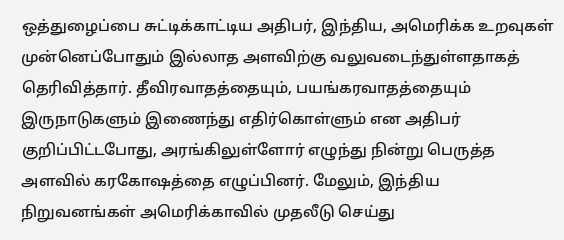ஒத்துழைப்பை சுட்டிக்காட்டிய அதிபர், இந்திய, அமெரிக்க உறவுகள் முன்னெப்போதும் இல்லாத அளவிற்கு வலுவடைந்துள்ளதாகத் தெரிவித்தார். தீவிரவாதத்தையும், பயங்கரவாதத்தையும் இருநாடுகளும் இணைந்து எதிர்கொள்ளும் என அதிபர் குறிப்பிட்டபோது, அரங்கிலுள்ளோர் எழுந்து நின்று பெருத்த அளவில் கரகோஷத்தை எழுப்பினர். மேலும், இந்திய நிறுவனங்கள் அமெரிக்காவில் முதலீடு செய்து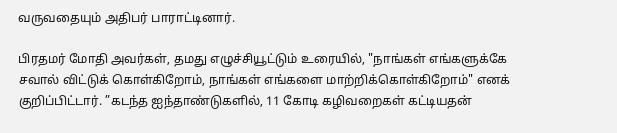வருவதையும் அதிபர் பாராட்டினார்.

பிரதமர் மோதி அவர்கள், தமது எழுச்சியூட்டும் உரையில், "நாங்கள் எங்களுக்கே சவால் விட்டுக் கொள்கிறோம், நாங்கள் எங்களை மாற்றிக்கொள்கிறோம்" எனக் குறிப்பிட்டார். ”கடந்த ஐந்தாண்டுகளில், 11 கோடி கழிவறைகள் கட்டியதன்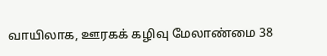வாயிலாக, ஊரகக் கழிவு மேலாண்மை 38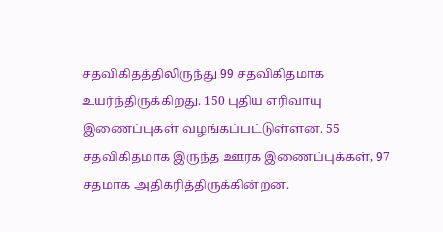சதவிகிதத்திலிருந்து 99 சதவிகிதமாக உயர்ந்திருக்கிறது. 150 புதிய எரிவாயு இணைப்புகள் வழங்கப்பட்டுள்ளன. 55 சதவிகிதமாக இருந்த ஊரக இணைப்புக்கள், 97 சதமாக அதிகரித்திருக்கின்றன.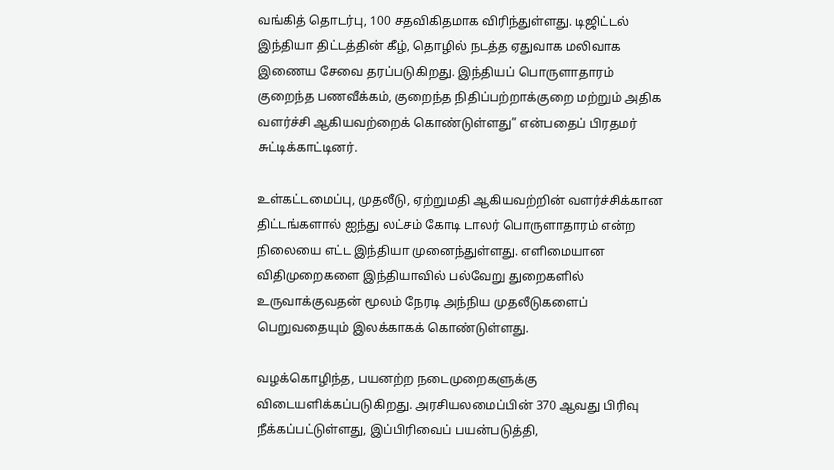வங்கித் தொடர்பு, 100 சதவிகிதமாக விரிந்துள்ளது. டிஜிட்டல் இந்தியா திட்டத்தின் கீழ், தொழில் நடத்த ஏதுவாக மலிவாக இணைய சேவை தரப்படுகிறது. இந்தியப் பொருளாதாரம் குறைந்த பணவீக்கம், குறைந்த நிதிப்பற்றாக்குறை மற்றும் அதிக வளர்ச்சி ஆகியவற்றைக் கொண்டுள்ளது” என்பதைப் பிரதமர் சுட்டிக்காட்டினர்.

உள்கட்டமைப்பு, முதலீடு, ஏற்றுமதி ஆகியவற்றின் வளர்ச்சிக்கான திட்டங்களால் ஐந்து லட்சம் கோடி டாலர் பொருளாதாரம் என்ற நிலையை எட்ட இந்தியா முனைந்துள்ளது. எளிமையான விதிமுறைகளை இந்தியாவில் பல்வேறு துறைகளில் உருவாக்குவதன் மூலம் நேரடி அந்நிய முதலீடுகளைப் பெறுவதையும் இலக்காகக் கொண்டுள்ளது.

வழக்கொழிந்த, பயனற்ற நடைமுறைகளுக்கு விடையளிக்கப்படுகிறது. அரசியலமைப்பின் 370 ஆவது பிரிவு நீக்கப்பட்டுள்ளது, இப்பிரிவைப் பயன்படுத்தி,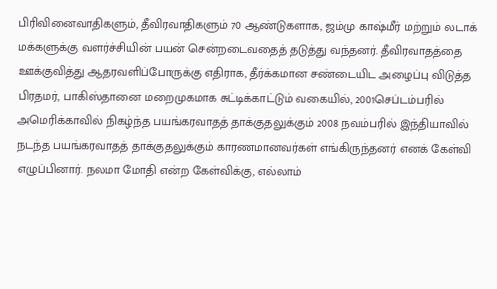பிரிவினைவாதிகளும், தீவிரவாதிகளும் 70 ஆண்டுகளாக, ஜம்மு காஷ்மீர் மற்றும் லடாக் மக்களுக்கு வளர்ச்சியின் பயன் சென்றடைவதைத் தடுத்து வந்தனர். தீவிரவாதத்தை ஊக்குவித்து ஆதரவளிப்போருக்கு எதிராக, தீர்க்கமான சண்டையிட அழைப்பு விடுத்த பிரதமர், பாகிஸ்தானை மறைமுகமாக சுட்டிக்காட்டும் வகையில், 2001செப்டம்பரில் அமெரிக்காவில் நிகழ்ந்த பயங்கரவாதத் தாக்குதலுக்கும் 2008 நவம்பரில் இந்தியாவில் நடந்த பயங்கரவாதத் தாக்குதலுக்கும் காரணமானவர்கள் எங்கிருந்தனர் எனக் கேள்வி எழுப்பினார். நலமா மோதி என்ற கேள்விக்கு, எல்லாம்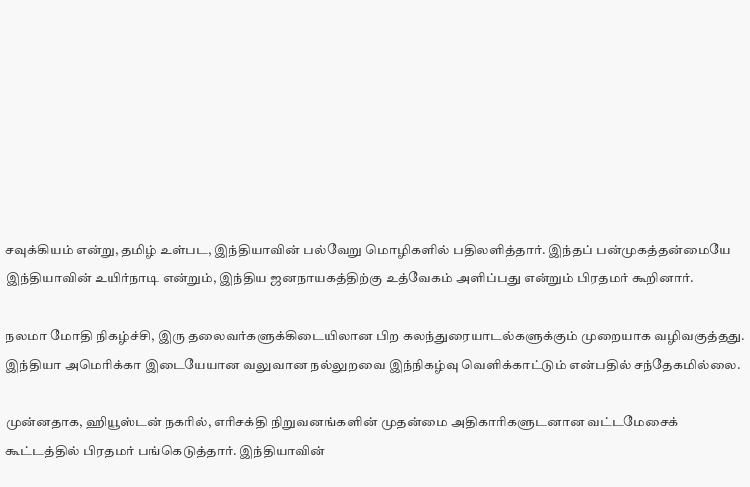சவுக்கியம் என்று, தமிழ் உள்பட, இந்தியாவின் பல்வேறு மொழிகளில் பதிலளித்தார். இந்தப் பன்முகத்தன்மையே இந்தியாவின் உயிர்நாடி என்றும், இந்திய ஜனநாயகத்திற்கு உத்வேகம் அளிப்பது என்றும் பிரதமர் கூறினார்.

நலமா மோதி நிகழ்ச்சி, இரு தலைவர்களுக்கிடையிலான பிற கலந்துரையாடல்களுக்கும் முறையாக வழிவகுத்தது. இந்தியா அமெரிக்கா இடையேயான வலுவான நல்லுறவை இந்நிகழ்வு வெளிக்காட்டும் என்பதில் சந்தேகமில்லை.

முன்னதாக, ஹியூஸ்டன் நகரில், எரிசக்தி நிறுவனங்களின் முதன்மை அதிகாரிகளுடனான வட்டமேசைக் கூட்டத்தில் பிரதமர் பங்கெடுத்தார். இந்தியாவின்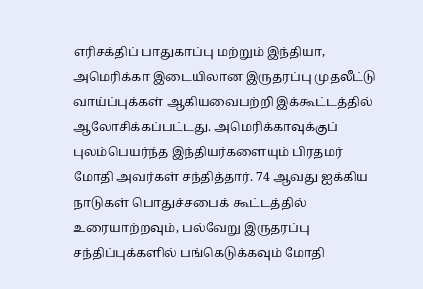எரிசக்திப் பாதுகாப்பு மற்றும் இந்தியா, அமெரிக்கா இடையிலான இருதரப்பு முதலீட்டு வாய்ப்புக்கள் ஆகியவைபற்றி இக்கூட்டத்தில் ஆலோசிக்கப்பட்டது. அமெரிக்காவுக்குப் புலம்பெயர்ந்த இந்தியர்களையும் பிரதமர் மோதி அவர்கள் சந்தித்தார். 74 ஆவது ஐக்கிய நாடுகள் பொதுச்சபைக் கூட்டத்தில் உரையாற்றவும், பல்வேறு இருதரப்பு சந்திப்புக்களில் பங்கெடுக்கவும் மோதி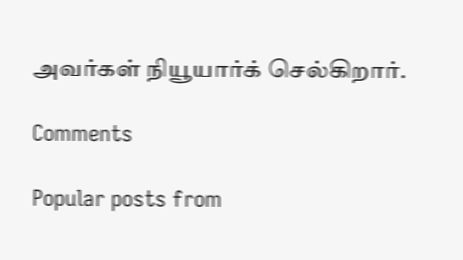அவர்கள் நியூயார்க் செல்கிறார்.

Comments

Popular posts from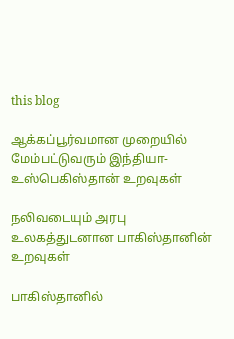this blog

ஆக்கப்பூர்வமான முறையில் மேம்பட்டுவரும் இந்தியா-உஸ்பெகிஸ்தான் உறவுகள்

நலிவடையும் அரபு உலகத்துடனான பாகிஸ்தானின் உறவுகள்

பாகிஸ்தானில்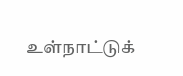உள்நாட்டுக்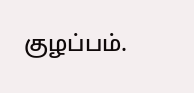குழப்பம்.